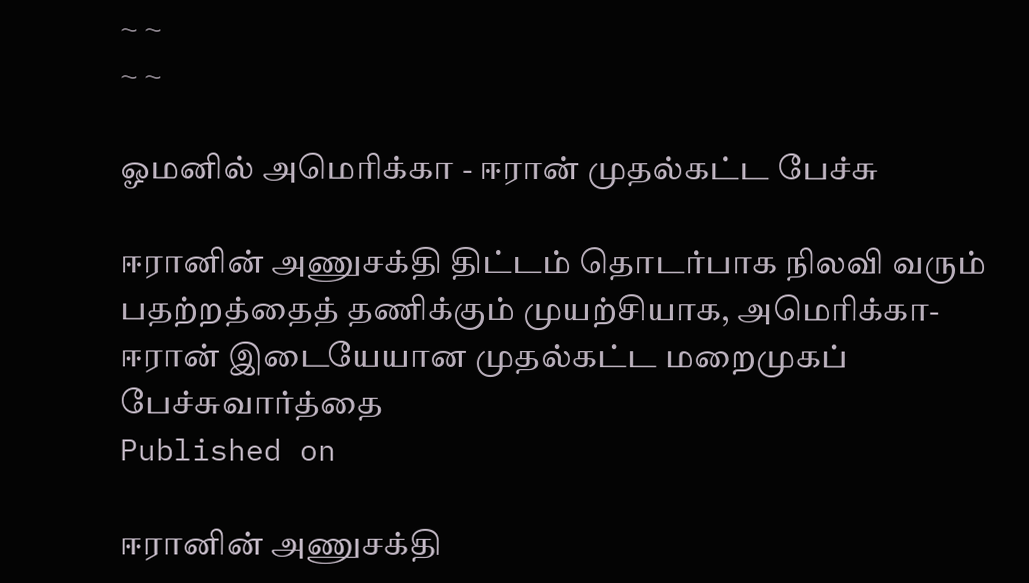~ ~
~ ~

ஓமனில் அமெரிக்கா - ஈரான் முதல்கட்ட பேச்சு

ஈரானின் அணுசக்தி திட்டம் தொடர்பாக நிலவி வரும் பதற்றத்தைத் தணிக்கும் முயற்சியாக, அமெரிக்கா-ஈரான் இடையேயான முதல்கட்ட மறைமுகப் பேச்சுவார்த்தை
Published on

ஈரானின் அணுசக்தி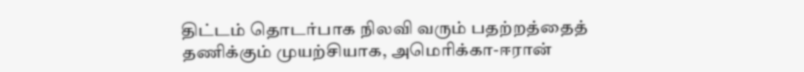திட்டம் தொடர்பாக நிலவி வரும் பதற்றத்தைத் தணிக்கும் முயற்சியாக, அமெரிக்கா-ஈரான்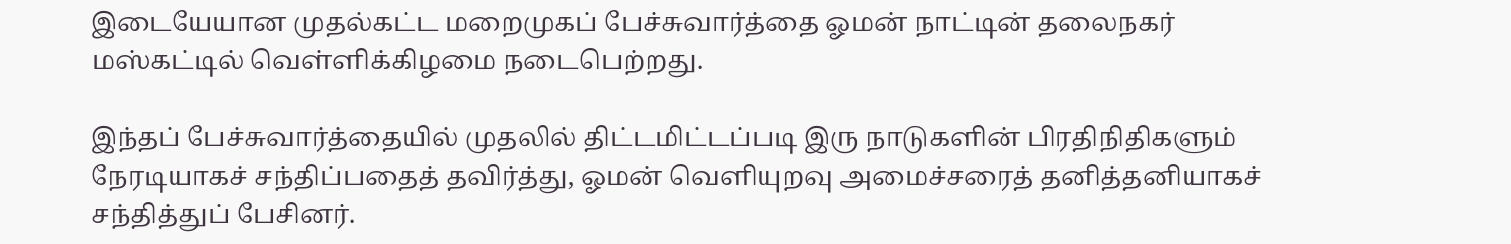இடையேயான முதல்கட்ட மறைமுகப் பேச்சுவார்த்தை ஓமன் நாட்டின் தலைநகர் மஸ்கட்டில் வெள்ளிக்கிழமை நடைபெற்றது.

இந்தப் பேச்சுவார்த்தையில் முதலில் திட்டமிட்டப்படி இரு நாடுகளின் பிரதிநிதிகளும் நேரடியாகச் சந்திப்பதைத் தவிர்த்து, ஓமன் வெளியுறவு அமைச்சரைத் தனித்தனியாகச் சந்தித்துப் பேசினர்.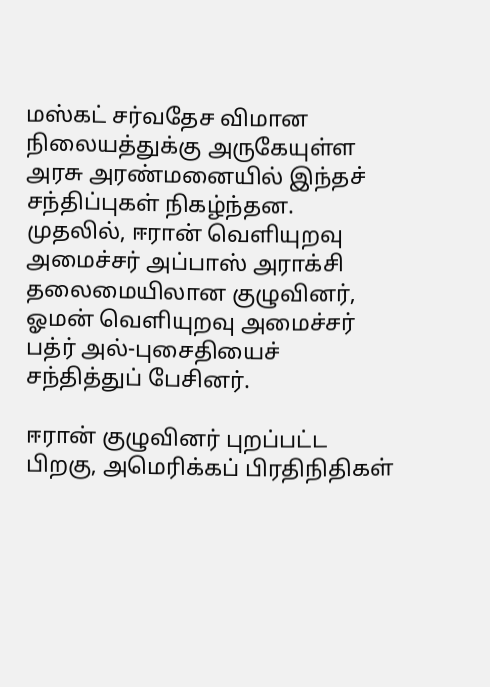மஸ்கட் சர்வதேச விமான நிலையத்துக்கு அருகேயுள்ள அரசு அரண்மனையில் இந்தச் சந்திப்புகள் நிகழ்ந்தன. முதலில், ஈரான் வெளியுறவு அமைச்சர் அப்பாஸ் அராக்சி தலைமையிலான குழுவினர், ஓமன் வெளியுறவு அமைச்சர் பத்ர் அல்-புசைதியைச் சந்தித்துப் பேசினர்.

ஈரான் குழுவினர் புறப்பட்ட பிறகு, அமெரிக்கப் பிரதிநிதிகள்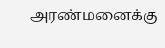அரண்மனைக்கு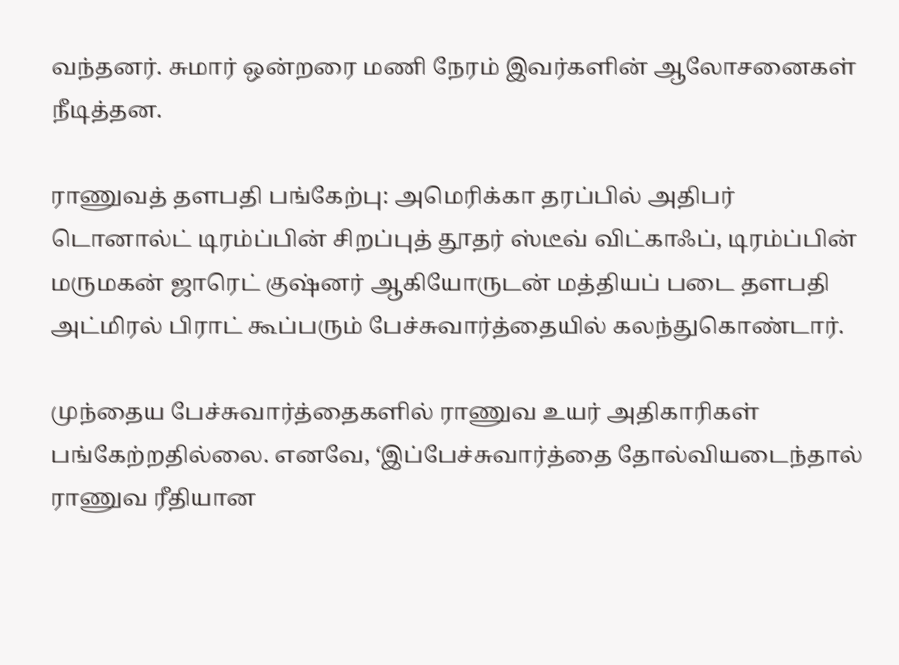வந்தனர். சுமார் ஒன்றரை மணி நேரம் இவர்களின் ஆலோசனைகள் நீடித்தன.

ராணுவத் தளபதி பங்கேற்பு: அமெரிக்கா தரப்பில் அதிபர் டொனால்ட் டிரம்ப்பின் சிறப்புத் தூதர் ஸ்டீவ் விட்காஃப், டிரம்ப்பின் மருமகன் ஜாரெட் குஷ்னர் ஆகியோருடன் மத்தியப் படை தளபதி அட்மிரல் பிராட் கூப்பரும் பேச்சுவார்த்தையில் கலந்துகொண்டார்.

முந்தைய பேச்சுவார்த்தைகளில் ராணுவ உயர் அதிகாரிகள் பங்கேற்றதில்லை. எனவே, ‘இப்பேச்சுவார்த்தை தோல்வியடைந்தால் ராணுவ ரீதியான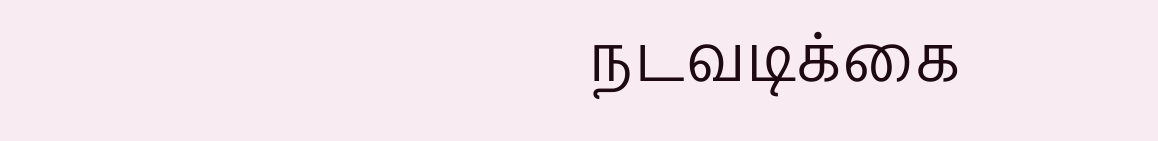நடவடிக்கை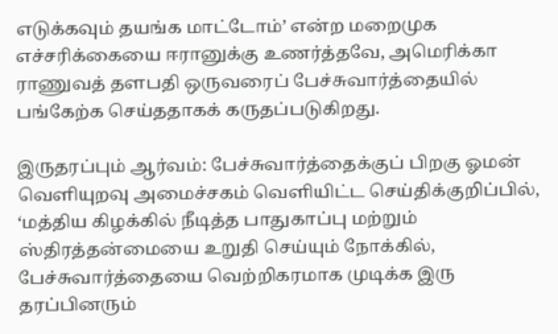எடுக்கவும் தயங்க மாட்டோம்’ என்ற மறைமுக எச்சரிக்கையை ஈரானுக்கு உணர்த்தவே, அமெரிக்கா ராணுவத் தளபதி ஒருவரைப் பேச்சுவார்த்தையில் பங்கேற்க செய்ததாகக் கருதப்படுகிறது.

இருதரப்பும் ஆர்வம்: பேச்சுவார்த்தைக்குப் பிறகு ஓமன் வெளியுறவு அமைச்சகம் வெளியிட்ட செய்திக்குறிப்பில், ‘மத்திய கிழக்கில் நீடித்த பாதுகாப்பு மற்றும் ஸ்திரத்தன்மையை உறுதி செய்யும் நோக்கில், பேச்சுவார்த்தையை வெற்றிகரமாக முடிக்க இரு தரப்பினரும்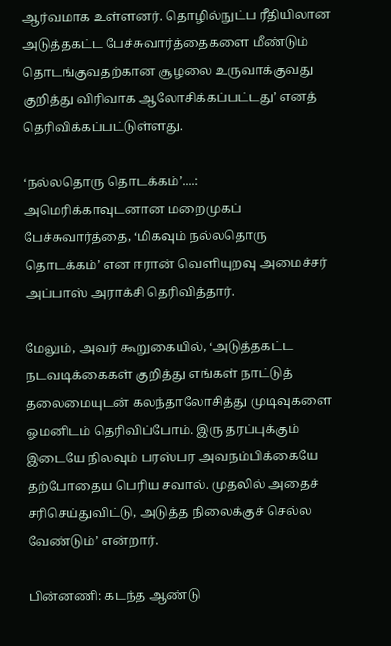ஆர்வமாக உள்ளனர். தொழில்நுட்ப ரீதியிலான அடுத்தகட்ட பேச்சுவார்த்தைகளை மீண்டும் தொடங்குவதற்கான சூழலை உருவாக்குவது குறித்து விரிவாக ஆலோசிக்கப்பட்டது’ எனத் தெரிவிக்கப்பட்டுள்ளது.

‘நல்லதொரு தொடக்கம்’....: அமெரிக்காவுடனான மறைமுகப் பேச்சுவார்த்தை, ‘மிகவும் நல்லதொரு தொடக்கம்’ என ஈரான் வெளியுறவு அமைச்சர் அப்பாஸ் அராக்சி தெரிவித்தார்.

மேலும், அவர் கூறுகையில், ‘அடுத்தகட்ட நடவடிக்கைகள் குறித்து எங்கள் நாட்டுத் தலைமையுடன் கலந்தாலோசித்து முடிவுகளை ஓமனிடம் தெரிவிப்போம். இரு தரப்புக்கும் இடையே நிலவும் பரஸ்பர அவநம்பிக்கையே தற்போதைய பெரிய சவால். முதலில் அதைச் சரிசெய்துவிட்டு, அடுத்த நிலைக்குச் செல்ல வேண்டும்’ என்றார்.

பின்னணி: கடந்த ஆண்டு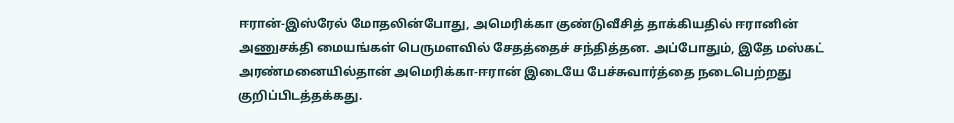ஈரான்-இஸ்ரேல் மோதலின்போது, அமெரிக்கா குண்டுவீசித் தாக்கியதில் ஈரானின் அணுசக்தி மையங்கள் பெருமளவில் சேதத்தைச் சந்தித்தன. அப்போதும், இதே மஸ்கட் அரண்மனையில்தான் அமெரிக்கா-ஈரான் இடையே பேச்சுவார்த்தை நடைபெற்றது குறிப்பிடத்தக்கது.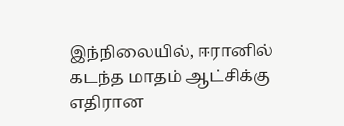இந்நிலையில், ஈரானில் கடந்த மாதம் ஆட்சிக்கு எதிரான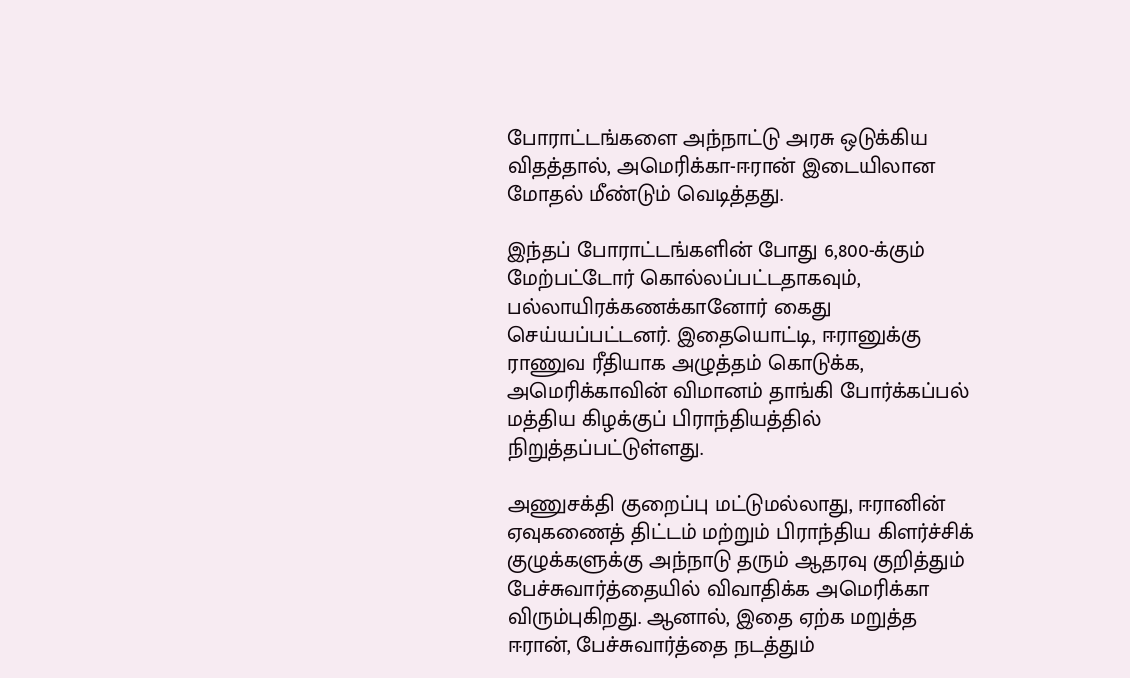போராட்டங்களை அந்நாட்டு அரசு ஒடுக்கிய விதத்தால், அமெரிக்கா-ஈரான் இடையிலான மோதல் மீண்டும் வெடித்தது.

இந்தப் போராட்டங்களின் போது 6,800-க்கும் மேற்பட்டோர் கொல்லப்பட்டதாகவும், பல்லாயிரக்கணக்கானோர் கைது செய்யப்பட்டனர். இதையொட்டி, ஈரானுக்கு ராணுவ ரீதியாக அழுத்தம் கொடுக்க, அமெரிக்காவின் விமானம் தாங்கி போர்க்கப்பல் மத்திய கிழக்குப் பிராந்தியத்தில் நிறுத்தப்பட்டுள்ளது.

அணுசக்தி குறைப்பு மட்டுமல்லாது, ஈரானின் ஏவுகணைத் திட்டம் மற்றும் பிராந்திய கிளர்ச்சிக் குழுக்களுக்கு அந்நாடு தரும் ஆதரவு குறித்தும் பேச்சுவார்த்தையில் விவாதிக்க அமெரிக்கா விரும்புகிறது. ஆனால், இதை ஏற்க மறுத்த ஈரான், பேச்சுவார்த்தை நடத்தும்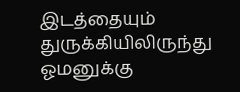இடத்தையும் துருக்கியிலிருந்து ஓமனுக்கு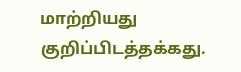மாற்றியது குறிப்பிடத்தக்கது.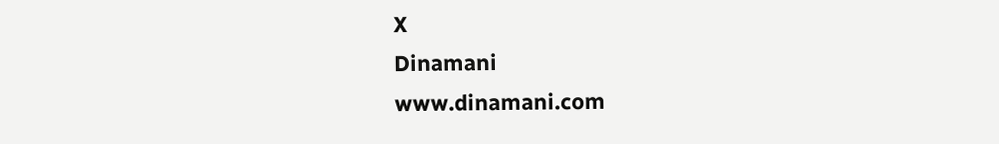X
Dinamani
www.dinamani.com